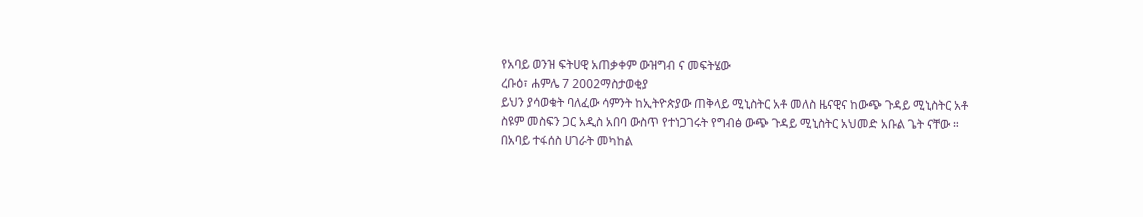የአባይ ወንዝ ፍትሀዊ አጠቃቀም ውዝግብ ና መፍትሄው
ረቡዕ፣ ሐምሌ 7 2002ማስታወቂያ
ይህን ያሳወቁት ባለፈው ሳምንት ከኢትዮጵያው ጠቅላይ ሚኒስትር አቶ መለስ ዜናዊና ከውጭ ጉዳይ ሚኒስትር አቶ ስዩም መስፍን ጋር አዲስ አበባ ውስጥ የተነጋገሩት የግብፅ ውጭ ጉዳይ ሚኒስትር አህመድ አቡል ጌት ናቸው ። በአባይ ተፋሰስ ሀገራት መካከል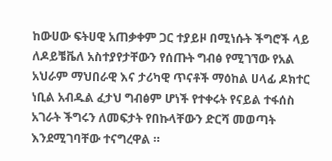ከውሀው ፍትሀዊ አጠቃቀም ጋር ተያይዞ በሚነሱት ችግሮች ላይ ለዶይቼቬለ አስተያየታቸውን የሰጡት ግብፅ የሚገኘው የአል አህራም ማህበራዊ እና ታሪካዊ ጥናቶች ማዕከል ሀላፊ ዶክተር ነቢል አብዱል ፈታህ ግብፅም ሆነች የተቀሩት የናይል ተፋሰስ አገራት ችግሩን ለመፍታት የበኩላቸውን ድርሻ መወጣት እንደሚገባቸው ተናግረዋል ።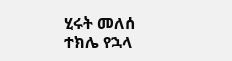ሂሩት መለሰ
ተክሌ የኋላ